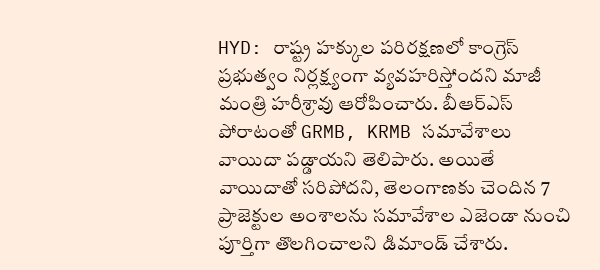HYD: రాష్ట్ర హక్కుల పరిరక్షణలో కాంగ్రెస్ ప్రభుత్వం నిర్లక్ష్యంగా వ్యవహరిస్తోందని మాజీ మంత్రి హరీశ్రావు ఆరోపించారు. బీఆర్ఎస్ పోరాటంతో GRMB, KRMB సమావేశాలు వాయిదా పడ్డాయని తెలిపారు. అయితే వాయిదాతో సరిపోదని, తెలంగాణకు చెందిన 7 ప్రాజెక్టుల అంశాలను సమావేశాల ఎజెండా నుంచి పూర్తిగా తొలగించాలని డిమాండ్ చేశారు.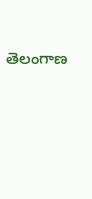తెలంగాణ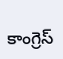కాంగ్రెస్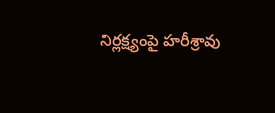నిర్లక్ష్యంపై హరీశ్రావు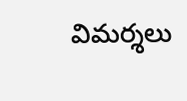విమర్శలు